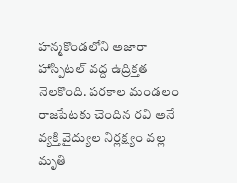హన్మకొండలోని అజారా హాస్పిటల్ వద్ద ఉద్రిక్తత నెలకొంది. పరకాల మండలం రాజపేటకు చెందిన రవి అనే వ్యక్తి వైద్యుల నిర్లక్ష్యం వల్ల మృతి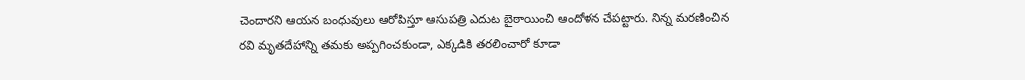చెందారని ఆయన బంధువులు ఆరోపిస్తూ ఆసుపత్రి ఎదుట బైఠాయించి ఆందోళన చేపట్టారు. నిన్న మరణించిన రవి మృతదేహాన్ని తమకు అప్పగించకుండా, ఎక్కడికి తరలించారో కూడా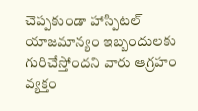చెప్పకుండా హాస్పిటల్ యాజమాన్యం ఇబ్బందులకు గురిచేస్తోందని వారు ఆగ్రహం వ్యక్తం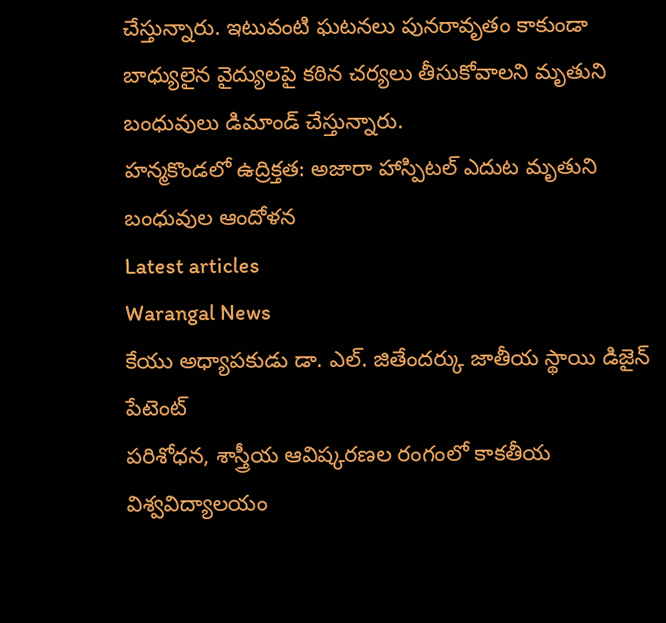చేస్తున్నారు. ఇటువంటి ఘటనలు పునరావృతం కాకుండా బాధ్యులైన వైద్యులపై కఠిన చర్యలు తీసుకోవాలని మృతుని బంధువులు డిమాండ్ చేస్తున్నారు.
హన్మకొండలో ఉద్రిక్తత: అజారా హాస్పిటల్ ఎదుట మృతుని బంధువుల ఆందోళన
Latest articles
Warangal News
కేయు అధ్యాపకుడు డా. ఎల్. జితేందర్కు జాతీయ స్థాయి డిజైన్ పేటెంట్
పరిశోధన, శాస్త్రీయ ఆవిష్కరణల రంగంలో కాకతీయ విశ్వవిద్యాలయం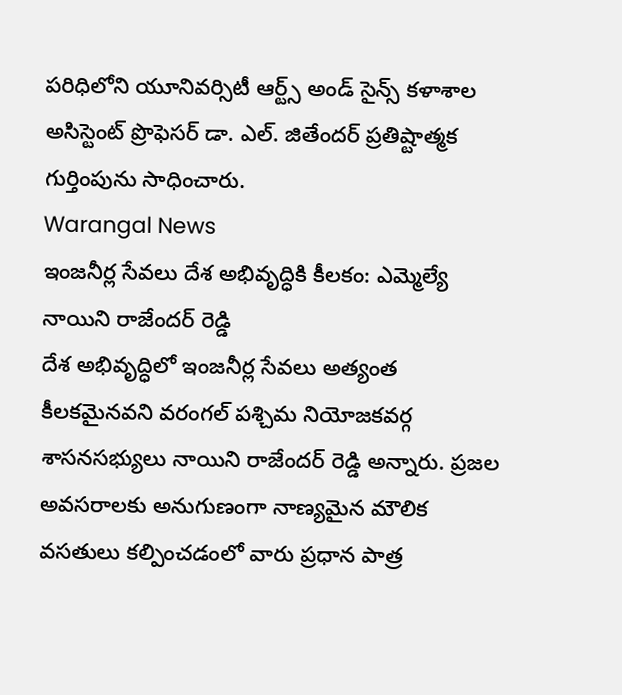పరిధిలోని యూనివర్సిటీ ఆర్ట్స్ అండ్ సైన్స్ కళాశాల అసిస్టెంట్ ప్రొఫెసర్ డా. ఎల్. జితేందర్ ప్రతిష్టాత్మక గుర్తింపును సాధించారు.
Warangal News
ఇంజనీర్ల సేవలు దేశ అభివృద్ధికి కీలకం: ఎమ్మెల్యే నాయిని రాజేందర్ రెడ్డి
దేశ అభివృద్ధిలో ఇంజనీర్ల సేవలు అత్యంత కీలకమైనవని వరంగల్ పశ్చిమ నియోజకవర్గ శాసనసభ్యులు నాయిని రాజేందర్ రెడ్డి అన్నారు. ప్రజల అవసరాలకు అనుగుణంగా నాణ్యమైన మౌలిక వసతులు కల్పించడంలో వారు ప్రధాన పాత్ర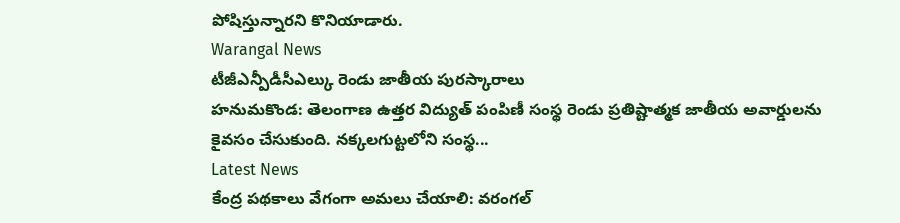పోషిస్తున్నారని కొనియాడారు.
Warangal News
టీజీఎన్పీడీసీఎల్కు రెండు జాతీయ పురస్కారాలు
హనుమకొండ: తెలంగాణ ఉత్తర విద్యుత్ పంపిణీ సంస్థ రెండు ప్రతిష్టాత్మక జాతీయ అవార్డులను కైవసం చేసుకుంది. నక్కలగుట్టలోని సంస్థ...
Latest News
కేంద్ర పథకాలు వేగంగా అమలు చేయాలి: వరంగల్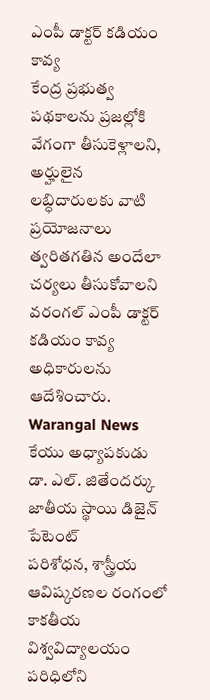ఎంపీ డాక్టర్ కడియం కావ్య
కేంద్ర ప్రభుత్వ పథకాలను ప్రజల్లోకి వేగంగా తీసుకెళ్లాలని, అర్హులైన లబ్ధిదారులకు వాటి ప్రయోజనాలు త్వరితగతిన అందేలా చర్యలు తీసుకోవాలని వరంగల్ ఎంపీ డాక్టర్ కడియం కావ్య అధికారులను ఆదేశించారు.
Warangal News
కేయు అధ్యాపకుడు డా. ఎల్. జితేందర్కు జాతీయ స్థాయి డిజైన్ పేటెంట్
పరిశోధన, శాస్త్రీయ ఆవిష్కరణల రంగంలో కాకతీయ విశ్వవిద్యాలయం పరిధిలోని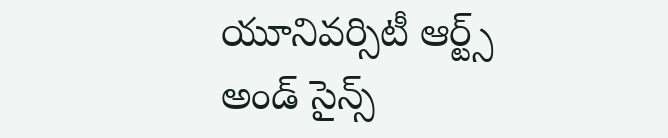యూనివర్సిటీ ఆర్ట్స్ అండ్ సైన్స్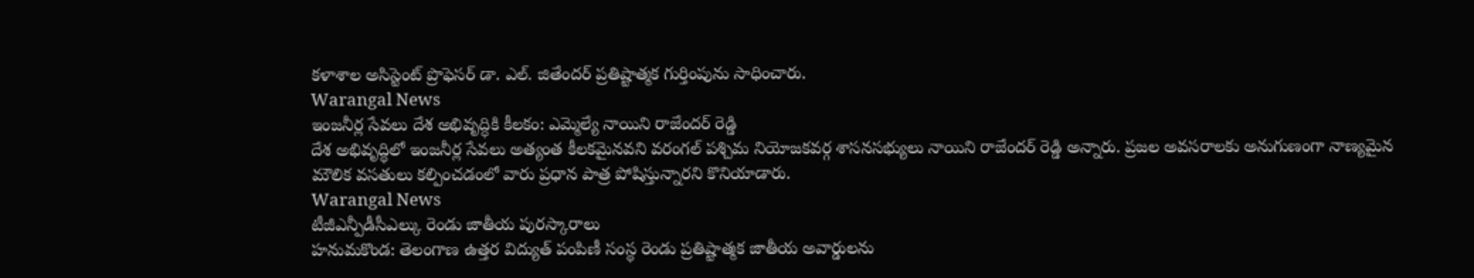కళాశాల అసిస్టెంట్ ప్రొఫెసర్ డా. ఎల్. జితేందర్ ప్రతిష్టాత్మక గుర్తింపును సాధించారు.
Warangal News
ఇంజనీర్ల సేవలు దేశ అభివృద్ధికి కీలకం: ఎమ్మెల్యే నాయిని రాజేందర్ రెడ్డి
దేశ అభివృద్ధిలో ఇంజనీర్ల సేవలు అత్యంత కీలకమైనవని వరంగల్ పశ్చిమ నియోజకవర్గ శాసనసభ్యులు నాయిని రాజేందర్ రెడ్డి అన్నారు. ప్రజల అవసరాలకు అనుగుణంగా నాణ్యమైన మౌలిక వసతులు కల్పించడంలో వారు ప్రధాన పాత్ర పోషిస్తున్నారని కొనియాడారు.
Warangal News
టీజీఎన్పీడీసీఎల్కు రెండు జాతీయ పురస్కారాలు
హనుమకొండ: తెలంగాణ ఉత్తర విద్యుత్ పంపిణీ సంస్థ రెండు ప్రతిష్టాత్మక జాతీయ అవార్డులను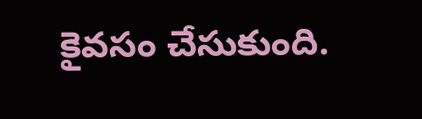కైవసం చేసుకుంది.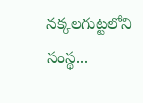నక్కలగుట్టలోని సంస్థ...